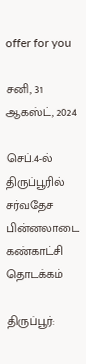offer for you

சனி, 31 ஆகஸ்ட், 2024

செப்.4-ல் திருப்பூரில் சர்வதேச பின்னலாடை கண்காட்சி தொடக்கம்

திருப்பூர்: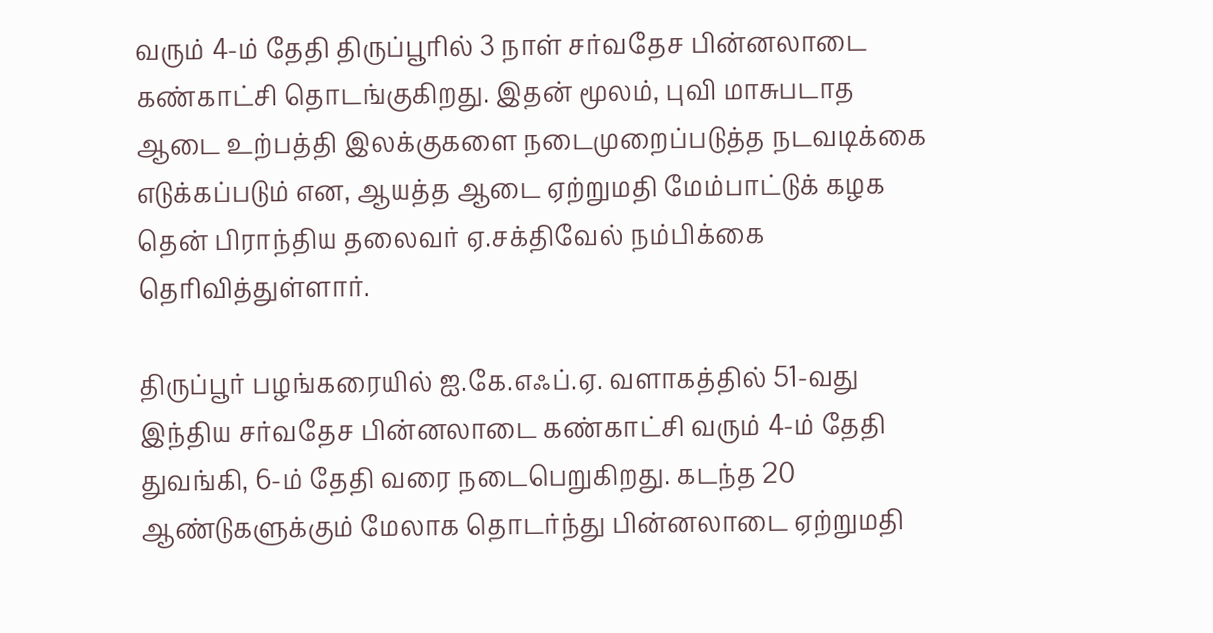வரும் 4-ம் தேதி திருப்பூரில் 3 நாள் சர்வதேச பின்னலாடை கண்காட்சி தொடங்குகிறது. இதன் மூலம், புவி மாசுபடாத ஆடை உற்பத்தி இலக்குகளை நடைமுறைப்படுத்த நடவடிக்கை எடுக்கப்படும் என, ஆயத்த ஆடை ஏற்றுமதி மேம்பாட்டுக் கழக தென் பிராந்திய தலைவர் ஏ.சக்திவேல் நம்பிக்கை தெரிவித்துள்ளார்.

திருப்பூர் பழங்கரையில் ஐ.கே.எஃப்.ஏ. வளாகத்தில் 51-வது இந்திய சர்வதேச பின்னலாடை கண்காட்சி வரும் 4-ம் தேதி துவங்கி, 6-ம் தேதி வரை நடைபெறுகிறது. கடந்த 20 ஆண்டுகளுக்கும் மேலாக தொடர்ந்து பின்னலாடை ஏற்றுமதி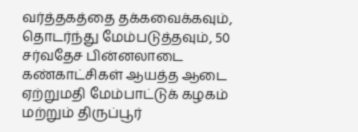வர்த்தகத்தை தக்கவைக்கவும், தொடர்ந்து மேம்படுத்தவும், 50 சர்வதேச பின்னலாடை கண்காட்சிகள் ஆயத்த ஆடை ஏற்றுமதி மேம்பாட்டுக் கழகம் மற்றும் திருப்பூர்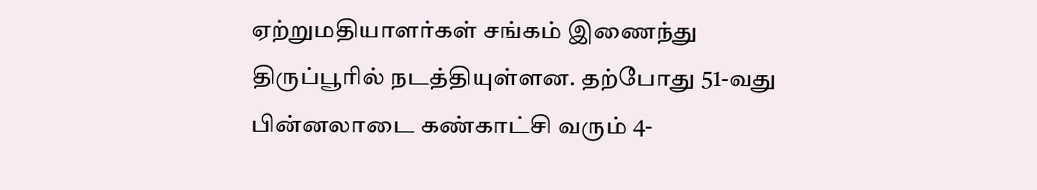ஏற்றுமதியாளர்கள் சங்கம் இணைந்து திருப்பூரில் நடத்தியுள்ளன. தற்போது 51-வது பின்னலாடை கண்காட்சி வரும் 4-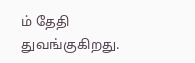ம் தேதி துவங்குகிறது.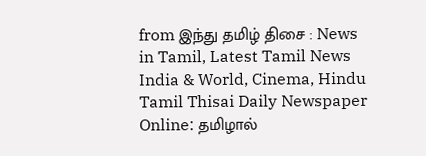from இந்து தமிழ் திசை : News in Tamil, Latest Tamil News India & World, Cinema, Hindu Tamil Thisai Daily Newspaper Online: தமிழால்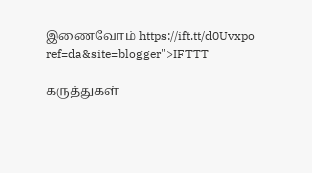இணைவோம் https://ift.tt/d0Uvxpo
ref=da&site=blogger">IFTTT

கருத்துகள்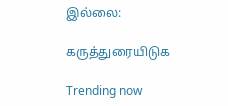இல்லை:

கருத்துரையிடுக

Trending now